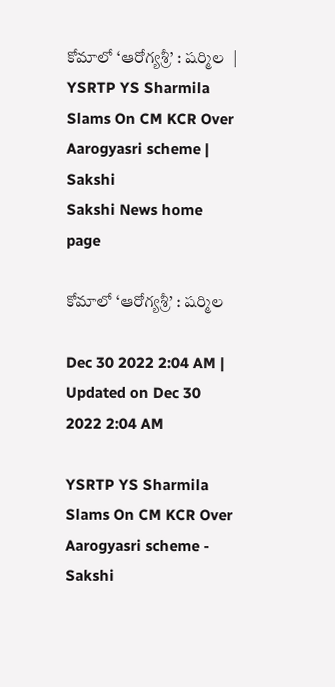కోమాలో ‘ఆరోగ్యశ్రీ’ : షర్మిల  | YSRTP YS Sharmila Slams On CM KCR Over Aarogyasri scheme | Sakshi
Sakshi News home page

కోమాలో ‘ఆరోగ్యశ్రీ’ : షర్మిల

Dec 30 2022 2:04 AM | Updated on Dec 30 2022 2:04 AM

YSRTP YS Sharmila Slams On CM KCR Over Aarogyasri scheme - Sakshi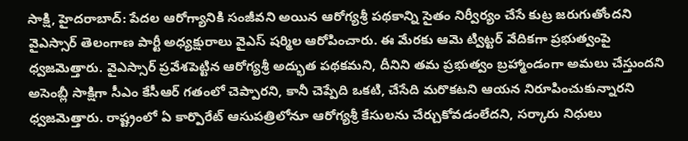సాక్షి, హైదరాబాద్‌: పేదల ఆరోగ్యానికి సంజీవని అయిన ఆరోగ్యశ్రీ పథకాన్ని సైతం నిర్వీర్యం చేసే కుట్ర జరుగుతోందని వైఎస్సార్‌ తెలంగాణ పార్టీ అధ్యక్షురాలు వైఎస్‌ షర్మిల ఆరోపించారు. ఈ మేరకు ఆమె ట్విట్టర్‌ వేదికగా ప్రభుత్వంపై ధ్వజమెత్తారు. వైఎస్సార్‌ ప్రవేశపెట్టిన ఆరోగ్యశ్రీ అద్భుత పథకమని, దీనిని తమ ప్రభుత్వం బ్రహ్మాండంగా అమలు చేస్తుందని అసెంబ్లీ సాక్షిగా సీఎం కేసీఆర్‌ గతంలో చెప్పారని, కానీ చెప్పేది ఒకటి, చేసేది మరొకటని ఆయన నిరూపించుకున్నారని ధ్వజమెత్తారు. రాష్ట్రంలో ఏ కార్పొరేట్‌ ఆసుపత్రిలోనూ ఆరోగ్యశ్రీ కేసులను చేర్చుకోవడంలేదని, సర్కారు నిధులు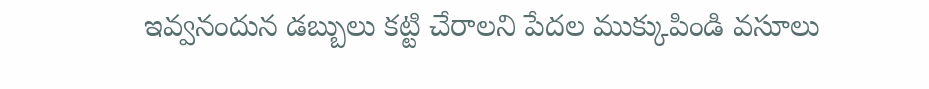ఇవ్వనందున డబ్బులు కట్టి చేరాలని పేదల ముక్కుపిండి వసూలు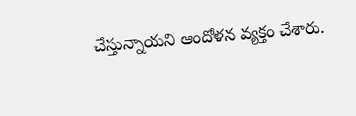చేస్తున్నాయని ఆందోళన వ్యక్తం చేశారు.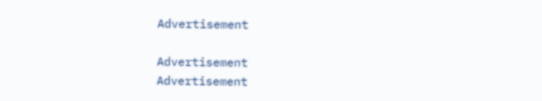Advertisement

Advertisement
Advertisement